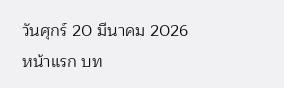วันศุกร์ 20 มีนาคม 2026
หน้าแรก บท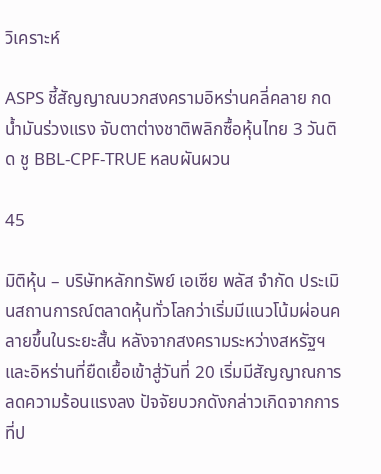วิเคราะห์

ASPS ชี้สัญญาณบวกสงครามอิหร่านคลี่คลาย กดน้ำมันร่วงแรง จับตาต่างชาติพลิกซื้อหุ้นไทย 3 วันติด ชู BBL-CPF-TRUE หลบผันผวน

45

มิติหุ้น – บริษัทหลักทรัพย์ เอเซีย พลัส จำกัด ประเมินสถานการณ์ตลาดหุ้นทั่วโลกว่าเริ่มมีแนวโน้มผ่อนคลายขึ้นในระยะสั้น หลังจากสงครามระหว่างสหรัฐฯ และอิหร่านที่ยืดเยื้อเข้าสู่วันที่ 20 เริ่มมีสัญญาณการลดความร้อนแรงลง ปัจจัยบวกดังกล่าวเกิดจากการที่ป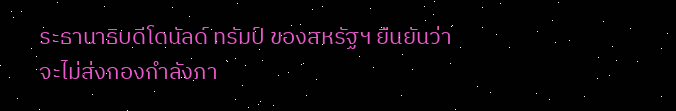ระธานาธิบดีโดนัลด์ ทรัมป์ ของสหรัฐฯ ยืนยันว่าจะไม่ส่งกองกำลังภา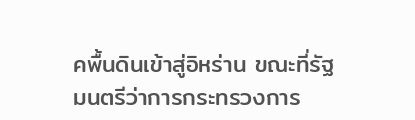คพื้นดินเข้าสู่อิหร่าน ขณะที่รัฐมนตรีว่าการกระทรวงการ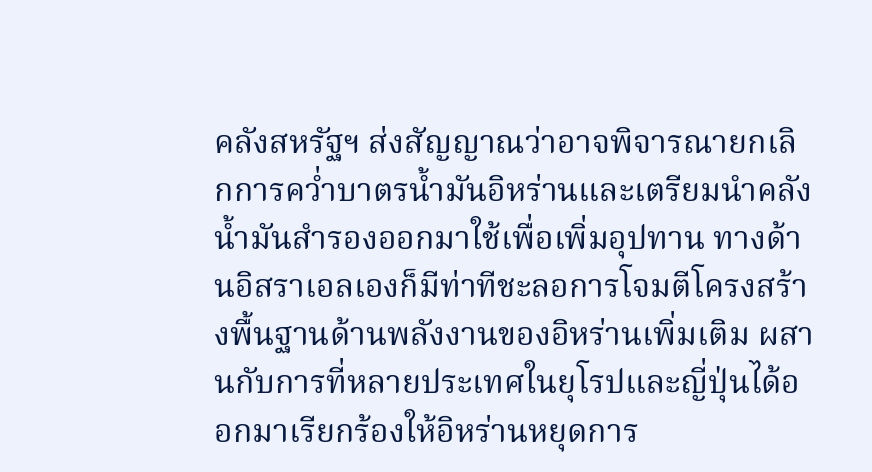คลังสหรัฐฯ ส่งสัญญาณว่าอาจพิจารณายกเลิกการคว่ำบาตรน้ำมันอิหร่านและเตรียมนำคลังน้ำมันสำรองออกมาใช้เพื่อเพิ่มอุปทาน ทางด้านอิสราเอลเองก็มีท่าทีชะลอการโจมตีโครงสร้างพื้นฐานด้านพลังงานของอิหร่านเพิ่มเติม ผสานกับการที่หลายประเทศในยุโรปและญี่ปุ่นได้ออกมาเรียกร้องให้อิหร่านหยุดการ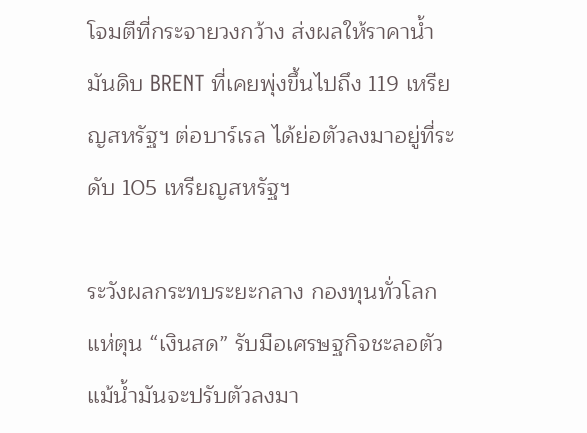โจมตีที่กระจายวงกว้าง ส่งผลให้ราคาน้ำมันดิบ BRENT ที่เคยพุ่งขึ้นไปถึง 119 เหรียญสหรัฐฯ ต่อบาร์เรล ได้ย่อตัวลงมาอยู่ที่ระดับ 105 เหรียญสหรัฐฯ

ระวังผลกระทบระยะกลาง กองทุนทั่วโลกแห่ตุน “เงินสด” รับมือเศรษฐกิจชะลอตัว แม้น้ำมันจะปรับตัวลงมา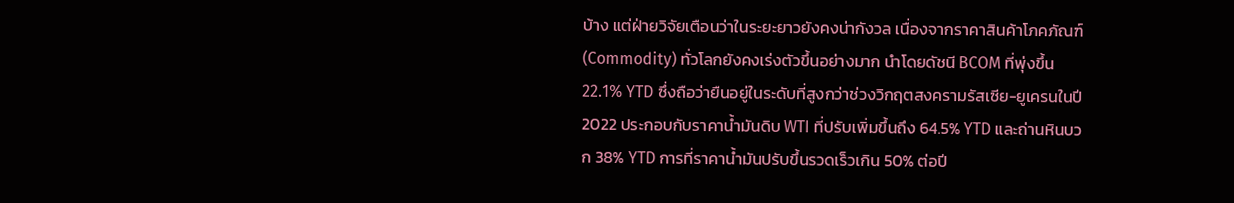บ้าง แต่ฝ่ายวิจัยเตือนว่าในระยะยาวยังคงน่ากังวล เนื่องจากราคาสินค้าโภคภัณฑ์ (Commodity) ทั่วโลกยังคงเร่งตัวขึ้นอย่างมาก นำโดยดัชนี BCOM ที่พุ่งขึ้น 22.1% YTD ซึ่งถือว่ายืนอยู่ในระดับที่สูงกว่าช่วงวิกฤตสงครามรัสเซีย-ยูเครนในปี 2022 ประกอบกับราคาน้ำมันดิบ WTI ที่ปรับเพิ่มขึ้นถึง 64.5% YTD และถ่านหินบวก 38% YTD การที่ราคาน้ำมันปรับขึ้นรวดเร็วเกิน 50% ต่อปี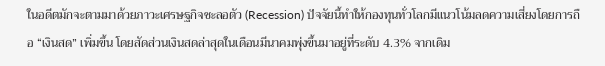ในอดีตมักจะตามมาด้วยภาวะเศรษฐกิจชะลอตัว (Recession) ปัจจัยนี้ทำให้กองทุนทั่วโลกมีแนวโน้มลดความเสี่ยงโดยการถือ “เงินสด” เพิ่มขึ้น โดยสัดส่วนเงินสดล่าสุดในเดือนมีนาคมพุ่งขึ้นมาอยู่ที่ระดับ 4.3% จากเดิม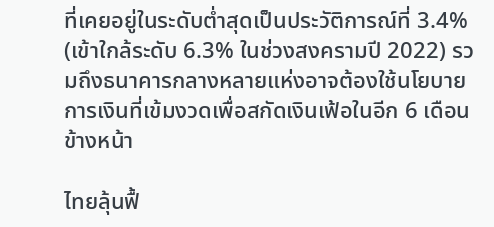ที่เคยอยู่ในระดับต่ำสุดเป็นประวัติการณ์ที่ 3.4% (เข้าใกล้ระดับ 6.3% ในช่วงสงครามปี 2022) รวมถึงธนาคารกลางหลายแห่งอาจต้องใช้นโยบายการเงินที่เข้มงวดเพื่อสกัดเงินเฟ้อในอีก 6 เดือนข้างหน้า

ไทยลุ้นฟื้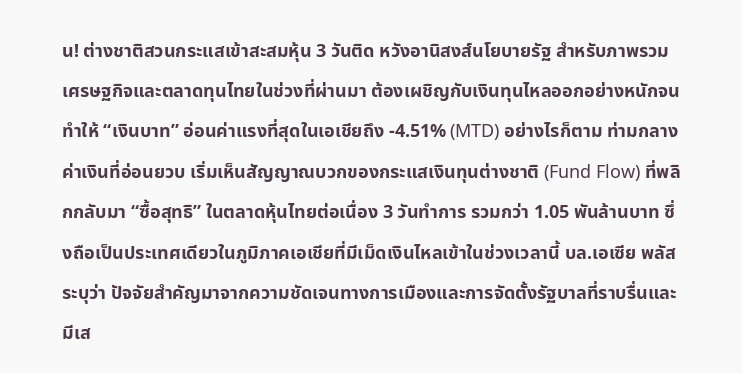น! ต่างชาติสวนกระแสเข้าสะสมหุ้น 3 วันติด หวังอานิสงส์นโยบายรัฐ สำหรับภาพรวมเศรษฐกิจและตลาดทุนไทยในช่วงที่ผ่านมา ต้องเผชิญกับเงินทุนไหลออกอย่างหนักจนทำให้ “เงินบาท” อ่อนค่าแรงที่สุดในเอเชียถึง -4.51% (MTD) อย่างไรก็ตาม ท่ามกลางค่าเงินที่อ่อนยวบ เริ่มเห็นสัญญาณบวกของกระแสเงินทุนต่างชาติ (Fund Flow) ที่พลิกกลับมา “ซื้อสุทธิ” ในตลาดหุ้นไทยต่อเนื่อง 3 วันทำการ รวมกว่า 1.05 พันล้านบาท ซึ่งถือเป็นประเทศเดียวในภูมิภาคเอเชียที่มีเม็ดเงินไหลเข้าในช่วงเวลานี้ บล.เอเซีย พลัส ระบุว่า ปัจจัยสำคัญมาจากความชัดเจนทางการเมืองและการจัดตั้งรัฐบาลที่ราบรื่นและมีเส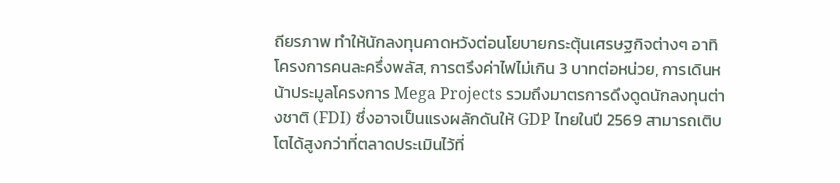ถียรภาพ ทำให้นักลงทุนคาดหวังต่อนโยบายกระตุ้นเศรษฐกิจต่างๆ อาทิ โครงการคนละครึ่งพลัส, การตรึงค่าไฟไม่เกิน 3 บาทต่อหน่วย, การเดินหน้าประมูลโครงการ Mega Projects รวมถึงมาตรการดึงดูดนักลงทุนต่างชาติ (FDI) ซึ่งอาจเป็นแรงผลักดันให้ GDP ไทยในปี 2569 สามารถเติบโตได้สูงกว่าที่ตลาดประเมินไว้ที่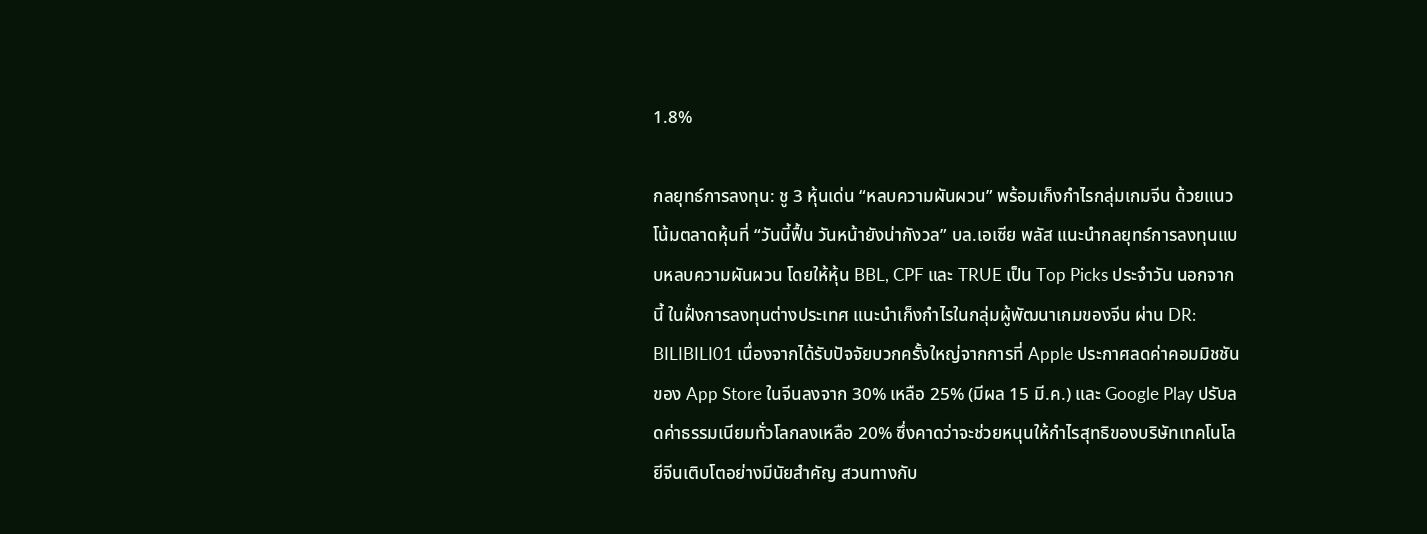1.8%

กลยุทธ์การลงทุน: ชู 3 หุ้นเด่น “หลบความผันผวน” พร้อมเก็งกำไรกลุ่มเกมจีน ด้วยแนวโน้มตลาดหุ้นที่ “วันนี้ฟื้น วันหน้ายังน่ากังวล” บล.เอเซีย พลัส แนะนำกลยุทธ์การลงทุนแบบหลบความผันผวน โดยให้หุ้น BBL, CPF และ TRUE เป็น Top Picks ประจำวัน นอกจากนี้ ในฝั่งการลงทุนต่างประเทศ แนะนำเก็งกำไรในกลุ่มผู้พัฒนาเกมของจีน ผ่าน DR: BILIBILI01 เนื่องจากได้รับปัจจัยบวกครั้งใหญ่จากการที่ Apple ประกาศลดค่าคอมมิชชันของ App Store ในจีนลงจาก 30% เหลือ 25% (มีผล 15 มี.ค.) และ Google Play ปรับลดค่าธรรมเนียมทั่วโลกลงเหลือ 20% ซึ่งคาดว่าจะช่วยหนุนให้กำไรสุทธิของบริษัทเทคโนโลยีจีนเติบโตอย่างมีนัยสำคัญ สวนทางกับ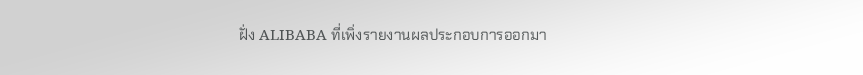ฝั่ง ALIBABA ที่เพิ่งรายงานผลประกอบการออกมา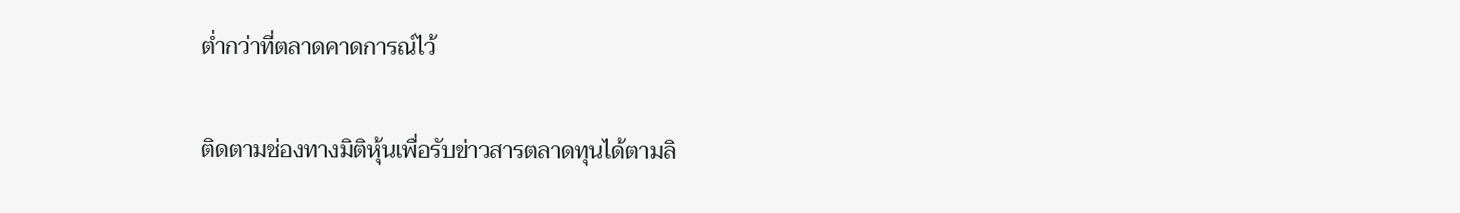ต่ำกว่าที่ตลาดคาดการณ์ไว้

ติดตามช่องทางมิติหุ้นเพื่อรับข่าวสารตลาดทุนได้ตามลิ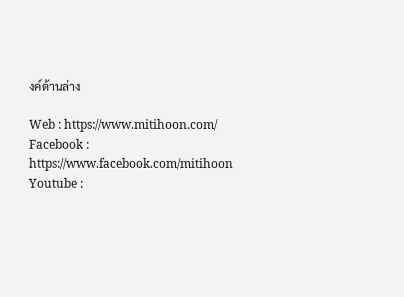งค์ด้านล่าง

Web : https://www.mitihoon.com/
Facebook : https://www.facebook.com/mitihoon
Youtube :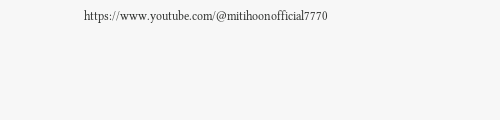https://www.youtube.com/@mitihoonofficial7770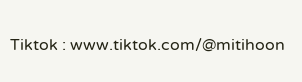Tiktok : www.tiktok.com/@mitihoon